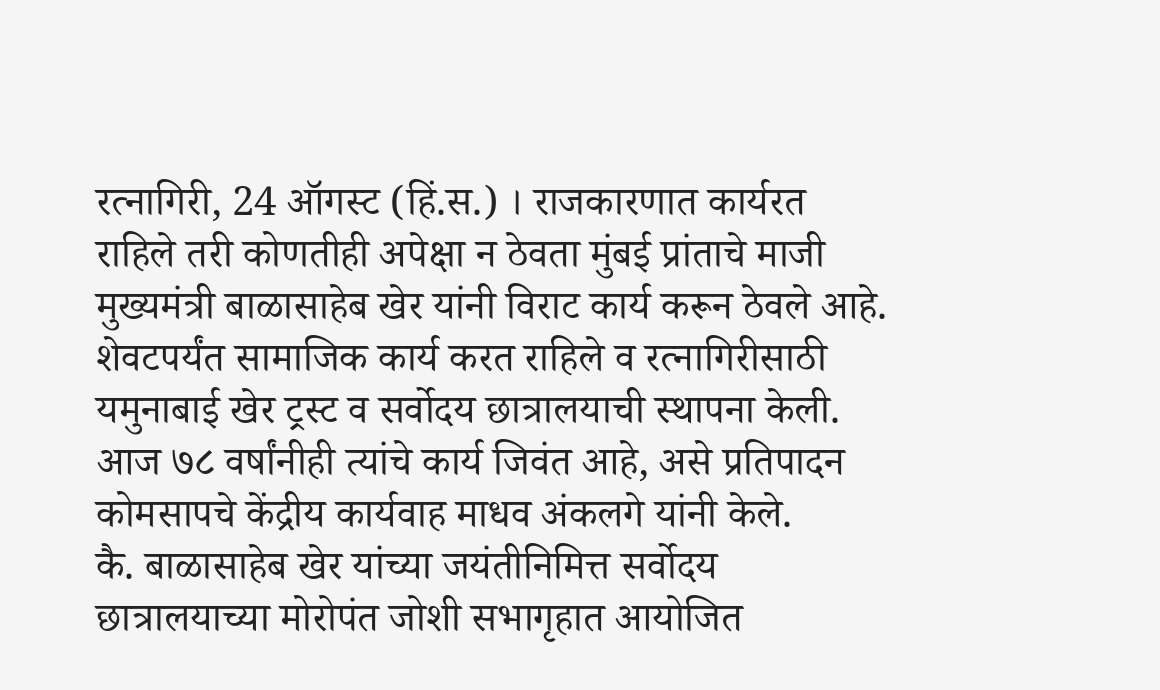रत्नागिरी, 24 ऑगस्ट (हिं.स.) । राजकारणात कार्यरत राहिले तरी कोणतीही अपेक्षा न ठेवता मुंबई प्रांताचे माजी मुख्यमंत्री बाळासाहेब खेर यांनी विराट कार्य करून ठेवले आहे. शेवटपर्यंत सामाजिक कार्य करत राहिले व रत्नागिरीसाठी यमुनाबाई खेर ट्रस्ट व सर्वोदय छात्रालयाची स्थापना केली. आज ७८ वर्षांनीही त्यांचे कार्य जिवंत आहे, असे प्रतिपादन कोमसापचे केंद्रीय कार्यवाह माधव अंकलगे यांनी केले.
कै. बाळासाहेब खेर यांच्या जयंतीनिमित्त सर्वोदय छात्रालयाच्या मोरोपंत जोशी सभागृहात आयोजित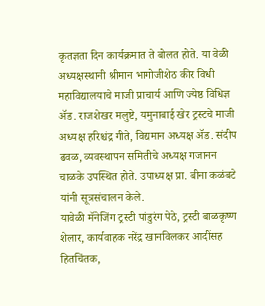कृतज्ञता दिन कार्यक्रमात ते बोलत होते. या वेळी अध्यक्षस्थानी श्रीमान भागोजीशेठ कीर विधी महाविद्यालयाचे माजी प्राचार्य आणि ज्येष्ठ विधिज्ञ ॲड. राजशेखर मलुष्टे, यमुनाबाई खेर ट्रस्टचे माजी अध्यक्ष हरिश्चंद्र गीते, विद्यमान अध्यक्ष ॲड. संदीप ढवळ, व्यवस्थापन समितीचे अध्यक्ष गजानन चाळके उपस्थित होते. उपाध्यक्ष प्रा. बीना कळंबटे यांनी सूत्रसंचालन केले.
यावेळी मॅनेजिंग ट्रस्टी पांडुरंग पेठे, ट्रस्टी बाळकृष्ण शेलार, कार्यवाहक नरेंद्र खानविलकर आदींसह हितचिंतक,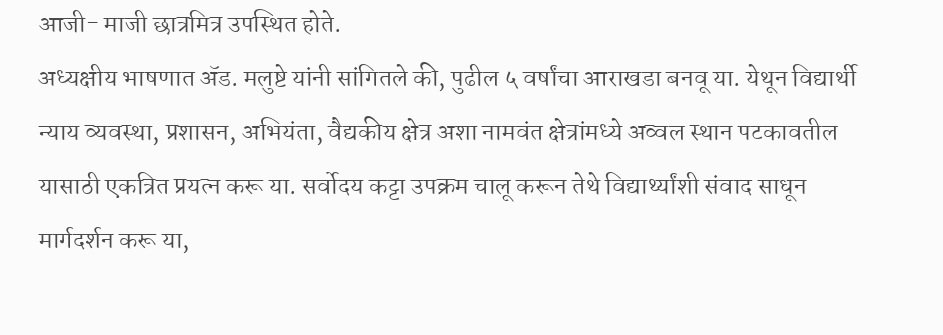आजी- माजी छात्रमित्र उपस्थित होते.
अध्यक्षीय भाषणात ॲड. मलुष्टे यांनी सांगितले की, पुढील ५ वर्षांचा आराखडा बनवू या. येथून विद्यार्थी न्याय व्यवस्था, प्रशासन, अभियंता, वैद्यकीय क्षेत्र अशा नामवंत क्षेत्रांमध्ये अव्वल स्थान पटकावतील यासाठी एकत्रित प्रयत्न करू या. सर्वोदय कट्टा उपक्रम चालू करून तेथे विद्यार्थ्यांशी संवाद साधून मार्गदर्शन करू या,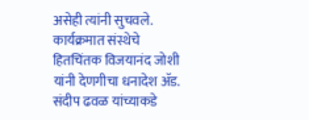असेही त्यांनी सुचवले.
कार्यक्रमात संस्थेचे हितचिंतक विजयानंद जोशी यांनी देणगीचा धनादेश ॲड. संदीप ढवळ यांच्याकडे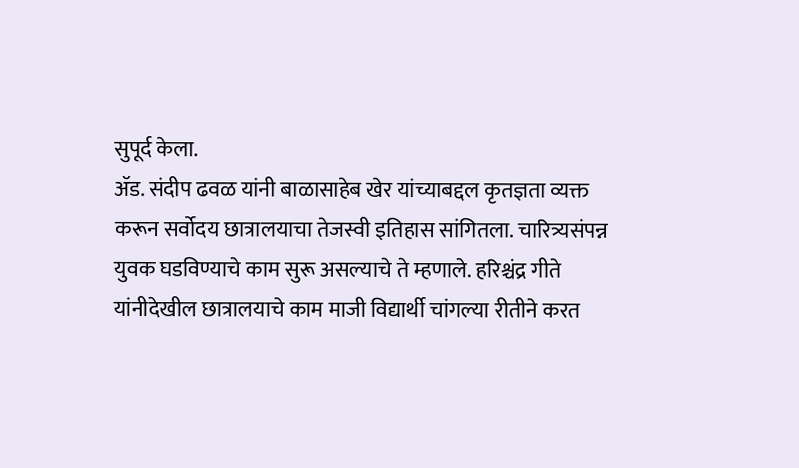सुपूर्द केला.
ॲड. संदीप ढवळ यांनी बाळासाहेब खेर यांच्याबद्दल कृतज्ञता व्यक्त करून सर्वोदय छात्रालयाचा तेजस्वी इतिहास सांगितला. चारित्र्यसंपन्न युवक घडविण्याचे काम सुरू असल्याचे ते म्हणाले. हरिश्चंद्र गीते यांनीदेखील छात्रालयाचे काम माजी विद्यार्थी चांगल्या रीतीने करत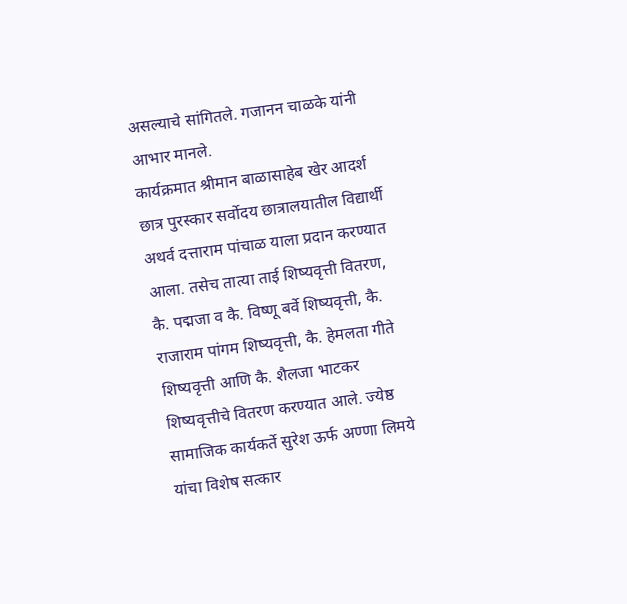असल्याचे सांगितले. गजानन चाळके यांनी आभार मानले.
कार्यक्रमात श्रीमान बाळासाहेब खेर आदर्श छात्र पुरस्कार सर्वोदय छात्रालयातील विद्यार्थी अथर्व दत्ताराम पांचाळ याला प्रदान करण्यात आला. तसेच तात्या ताई शिष्यवृत्ती वितरण, कै. पद्मजा व कै. विष्णू बर्वे शिष्यवृत्ती, कै. राजाराम पांगम शिष्यवृत्ती, कै. हेमलता गीते शिष्यवृत्ती आणि कै. शैलजा भाटकर शिष्यवृत्तीचे वितरण करण्यात आले. ज्येष्ठ सामाजिक कार्यकर्ते सुरेश ऊर्फ अण्णा लिमये यांचा विशेष सत्कार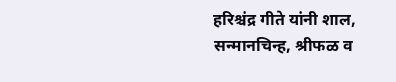हरिश्चंद्र गीते यांनी शाल, सन्मानचिन्ह, श्रीफळ व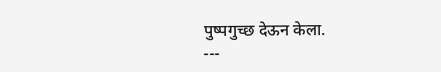पुष्पगुच्छ देऊन केला.
---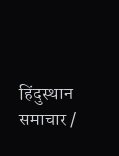हिंदुस्थान समाचार /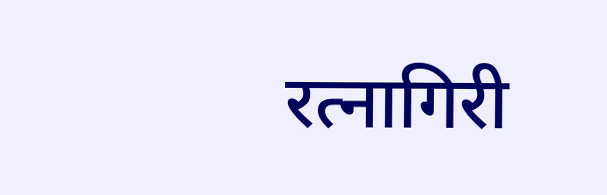रत्नागिरी